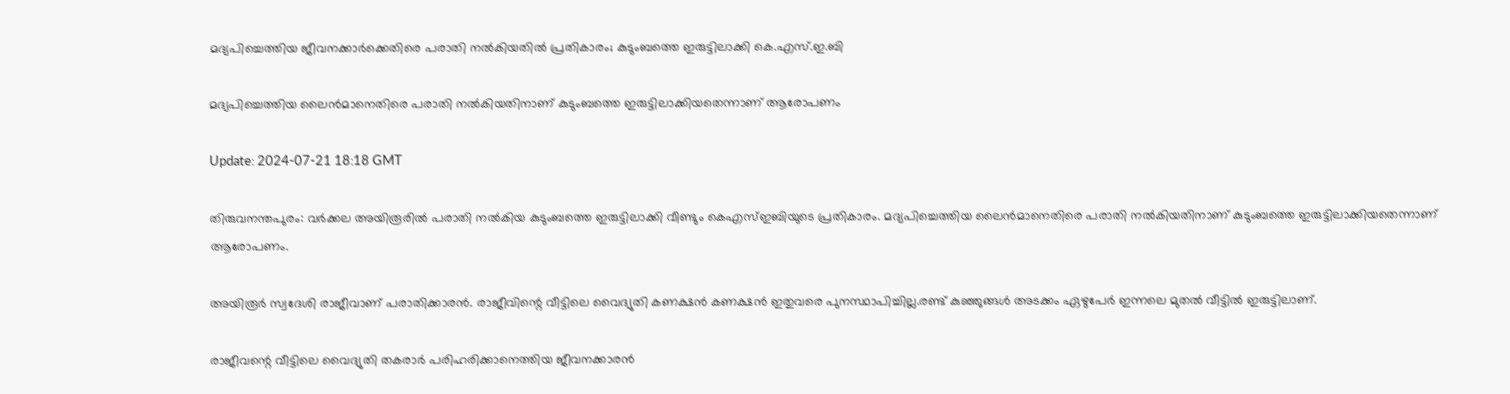മദ്യപിച്ചെത്തിയ ജീവനക്കാർക്കെതിരെ പരാതി നൽകിയതിൽ പ്രതികാരം; കുടുംബത്തെ ഇരുട്ടിലാക്കി കെ.എസ്.ഇ.ബി

മദ്യപിച്ചെത്തിയ ലൈൻമാനെതിരെ പരാതി നൽകിയതിനാണ് കുടുംബത്തെ ഇരുട്ടിലാക്കിയതെന്നാണ് ആരോപണം

Update: 2024-07-21 18:18 GMT

തിരുവനന്തപുരം: വർക്കല അയിരൂരിൽ പരാതി നൽകിയ കുടുംബത്തെ ഇരുട്ടിലാക്കി വീണ്ടും കെഎസ്ഇബിയുടെ പ്രതികാരം. മദ്യപിച്ചെത്തിയ ലൈൻമാനെതിരെ പരാതി നൽകിയതിനാണ് കുടുംബത്തെ ഇരുട്ടിലാക്കിയതെന്നാണ് ആരോപണം.

അയിരൂർ സ്വദേശി രാജീവാണ് പരാതിക്കാരൻ. രാജീവിന്റെ വീട്ടിലെ വൈദ്യുതി കണക്ഷൻ കണക്ഷൻ ഇതുവരെ പുനസ്ഥാപിച്ചില്ല.രണ്ട് കുഞ്ഞുങ്ങൾ അടക്കം ഏഴുപേർ ഇന്നലെ മുതൽ വീട്ടിൽ ഇരുട്ടിലാണ്.

രാജീവന്റെ വീട്ടിലെ വൈദ്യുതി തകരാർ പരിഹരിക്കാനെത്തിയ ജീവനക്കാരൻ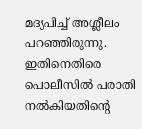മദ്യപിച്ച് അശ്ലീലം പറഞ്ഞിരുന്നു. ഇതിനെതിരെ പൊലീസിൽ പരാതി നൽകിയതിന്റെ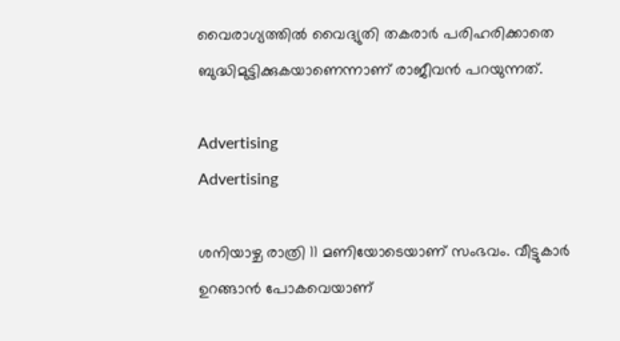വൈരാഗ്യത്തിൽ വൈദ്യുതി തകരാർ പരിഹരിക്കാതെ ബുദ്ധിമുട്ടിക്കുകയാണെന്നാണ് രാജീവന്‍ പറയുന്നത്.

Advertising
Advertising

ശനിയാഴ്ച രാത്രി 11 മണിയോടെയാണ് സംഭവം. വീട്ടുകാര്‍ ഉറങ്ങാന്‍ പോകവെയാണ്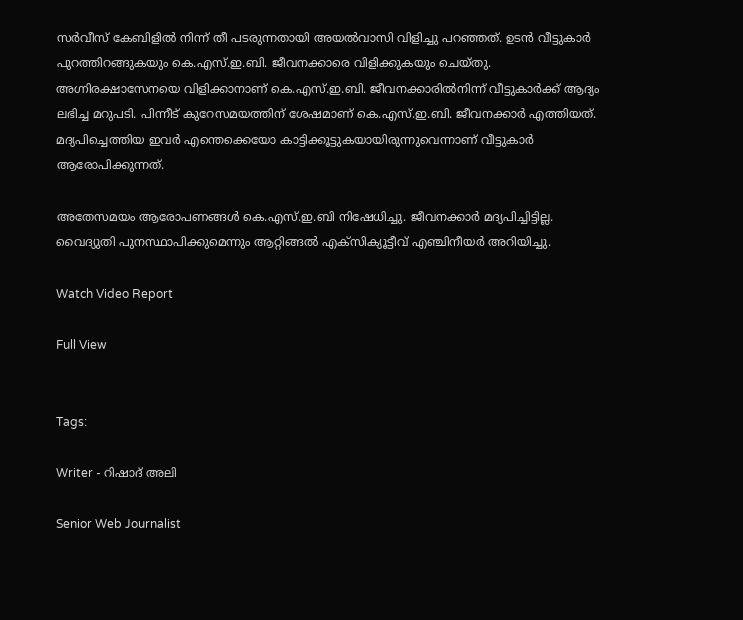സര്‍വീസ് കേബിളില്‍ നിന്ന് തീ പടരുന്നതായി അയല്‍വാസി വിളിച്ചു പറഞ്ഞത്. ഉടന്‍ വീട്ടുകാര്‍ പുറത്തിറങ്ങുകയും കെ.എസ്.ഇ.ബി. ജീവനക്കാരെ വിളിക്കുകയും ചെയ്തു. അഗ്നിരക്ഷാസേനയെ വിളിക്കാനാണ് കെ.എസ്.ഇ.ബി. ജീവനക്കാരില്‍നിന്ന് വീട്ടുകാര്‍ക്ക് ആദ്യം ലഭിച്ച മറുപടി. പിന്നീട് കുറേസമയത്തിന് ശേഷമാണ് കെ.എസ്.ഇ.ബി. ജീവനക്കാര്‍ എത്തിയത്. മദ്യപിച്ചെത്തിയ ഇവര്‍ എന്തെക്കെയോ കാട്ടിക്കൂട്ടുകയായിരുന്നുവെന്നാണ് വീട്ടുകാര്‍ ആരോപിക്കുന്നത്.

അതേസമയം ആരോപണങ്ങൾ കെ.എസ്.ഇ.ബി നിഷേധിച്ചു. ജീവനക്കാർ മദ്യപിച്ചിട്ടില്ല. വൈദ്യുതി പുനസ്ഥാപിക്കുമെന്നും ആറ്റിങ്ങൽ എക്സിക്യൂട്ടീവ് എഞ്ചിനീയർ അറിയിച്ചു.

Watch Video Report

Full View


Tags:

Writer - റിഷാദ് അലി

Senior Web Journalist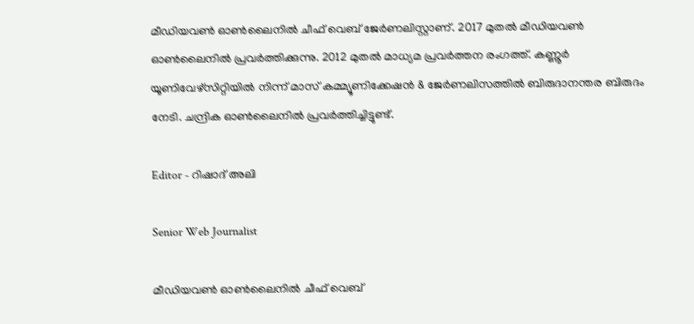മീഡിയവൺ ഓൺലൈനിൽ ചീഫ് വെബ് ജേർണലിസ്റ്റാണ്. 2017 മുതൽ മീഡിയവൺ ഓൺലൈനിൽ പ്രവർത്തിക്കുന്നു. 2012 മുതൽ മാധ്യമ പ്രവർത്തന രംഗത്ത്. കണ്ണൂര്‍ യൂണിവേഴ്‌സിറ്റിയിൽ നിന്ന് മാസ് കമ്മ്യൂണിക്കേഷന്‍ & ജേര്‍ണലിസത്തില്‍ ബിരുദാനന്തര ബിരുദം നേടി. ചന്ദ്രിക ഓണ്‍ലൈനില്‍ പ്രവര്‍ത്തിച്ചിട്ടുണ്ട്.

Editor - റിഷാദ് അലി

Senior Web Journalist

മീഡിയവൺ ഓൺലൈനിൽ ചീഫ് വെബ്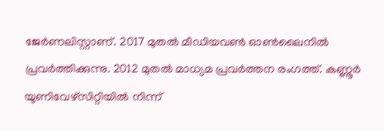ജേർണലിസ്റ്റാണ്. 2017 മുതൽ മീഡിയവൺ ഓൺലൈനിൽ പ്രവർത്തിക്കുന്നു. 2012 മുതൽ മാധ്യമ പ്രവർത്തന രംഗത്ത്. കണ്ണൂര്‍ യൂണിവേഴ്‌സിറ്റിയിൽ നിന്ന്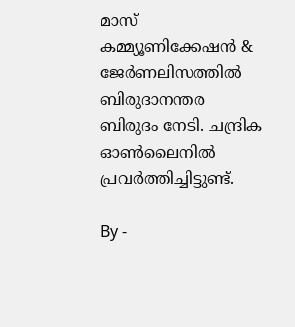മാസ് കമ്മ്യൂണിക്കേഷന്‍ & ജേര്‍ണലിസത്തില്‍ ബിരുദാനന്തര ബിരുദം നേടി. ചന്ദ്രിക ഓണ്‍ലൈനില്‍ പ്രവര്‍ത്തിച്ചിട്ടുണ്ട്.

By -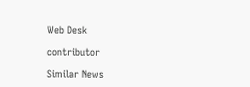Web Desk

contributor

Similar News